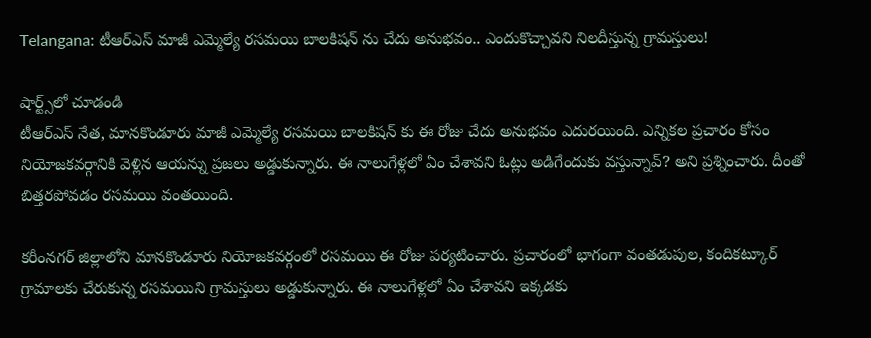Telangana: టీఆర్ఎస్ మాజీ ఎమ్మెల్యే రసమయి బాలకిషన్ ను చేదు అనుభవం.. ఎందుకొచ్చావని నిలదీస్తున్న గ్రామస్తులు!

షార్ట్స్‌లో చూడండి
టీఆర్ఎస్ నేత, మానకొండూరు మాజీ ఎమ్మెల్యే రసమయి బాలకిషన్ కు ఈ రోజు చేదు అనుభవం ఎదురయింది. ఎన్నికల ప్రచారం కోసం నియోజకవర్గానికి వెళ్లిన ఆయన్ను ప్రజలు అడ్డుకున్నారు. ఈ నాలుగేళ్లలో ఏం చేశావని ఓట్లు అడిగేందుకు వస్తున్నావ్? అని ప్రశ్నించారు. దీంతో బిత్తరపోవడం రసమయి వంతయింది.

కరీంనగర్ జిల్లాలోని మానకొండూరు నియోజకవర్గంలో రసమయి ఈ రోజు పర్యటించారు. ప్రచారంలో భాగంగా వంతడుపుల, కందికట్కూర్ గ్రామాలకు చేరుకున్న రసమయిని గ్రామస్తులు అడ్డుకున్నారు. ఈ నాలుగేళ్లలో ఏం చేశావని ఇక్కడకు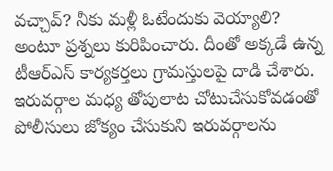వచ్చావ్? నీకు మళ్లీ ఓటేందుకు వెయ్యాలి? అంటూ ప్రశ్నలు కురిపించారు. దీంతో అక్కడే ఉన్న టీఆర్ఎస్ కార్యకర్తలు గ్రామస్తులపై దాడి చేశారు. ఇరువర్గాల మధ్య తోపులాట చోటుచేసుకోవడంతో పోలీసులు జోక్యం చేసుకుని ఇరువర్గాలను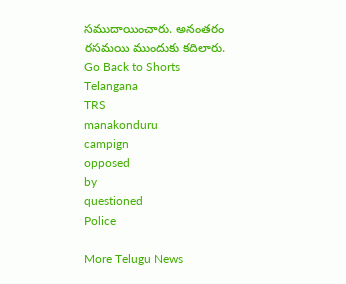సముదాయించారు. అనంతరం రసమయి ముందుకు కదిలారు.
Go Back to Shorts
Telangana
TRS
manakonduru
campign
opposed
by
questioned
Police

More Telugu News